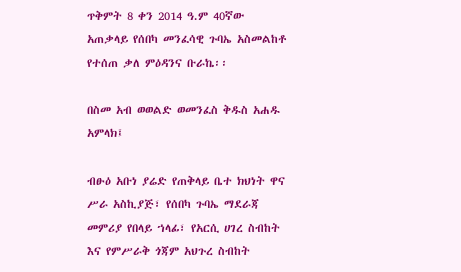ጥቅምት 8 ቀን 2014 ዓ.ም 40ኛው አጠቃላይ የሰበካ መንፈሳዊ ጉባኤ አስመልከቶ የተሰጠ ቃለ ምዕዳንና ቡራኬ፡፡

በስመ አብ ወወልድ ወመንፈስ ቅዱስ አሐዱ አምላክ፤

ብፁዕ አቡነ ያሬድ የጠቅላይ ቤተ ክህነት ዋና ሥራ አስኪያጅ፣ የሰበካ ጉባኤ ማደራጃ መምሪያ የበላይ ኀላፊ፣ የአርሲ ሀገረ ስብከት እና የምሥራቅ ጎጃም አህጉረ ስብከት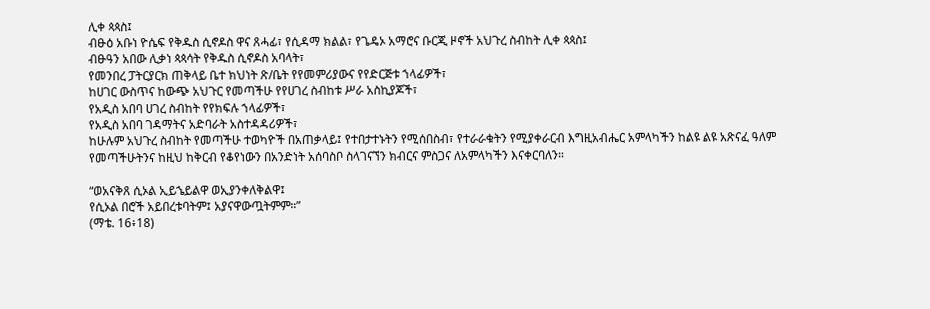ሊቀ ጳጳስ፤
ብፁዕ አቡነ ዮሴፍ የቅዱስ ሲኖዶስ ዋና ጸሓፊ፣ የሲዳማ ክልል፣ የጌዴኦ አማሮና ቡርጂ ዞኖች አህጉረ ስብከት ሊቀ ጳጳስ፤
ብፁዓን አበው ሊቃነ ጳጳሳት የቅዱስ ሲኖዶስ አባላት፣
የመንበረ ፓትርያርክ ጠቅላይ ቤተ ክህነት ጽ/ቤት የየመምሪያውና የየድርጅቱ ኀላፊዎች፣
ከሀገር ውስጥና ከውጭ አህጉር የመጣችሁ የየሀገረ ስብከቱ ሥራ አስኪያጆች፣
የአዲስ አበባ ሀገረ ስብከት የየክፍሉ ኀላፊዎች፣
የአዲስ አበባ ገዳማትና አድባራት አስተዳዳሪዎች፣
ከሁሉም አህጉረ ስብከት የመጣችሁ ተወካዮች በአጠቃላይ፤ የተበታተኑትን የሚሰበስብ፣ የተራራቁትን የሚያቀራርብ እግዚአብሔር አምላካችን ከልዩ ልዩ አጽናፈ ዓለም የመጣችሁትንና ከዚህ ከቅርብ የቆየነውን በአንድነት አሰባስቦ ስላገናኘን ክብርና ምስጋና ለአምላካችን እናቀርባለን።

“ወአናቅጸ ሲኦል ኢይኄይልዋ ወኢያንቀለቅልዋ፤
የሲኦል በሮች አይበረቱባትም፤ አያናዋውጧትምም።”
(ማቴ. 16፥18)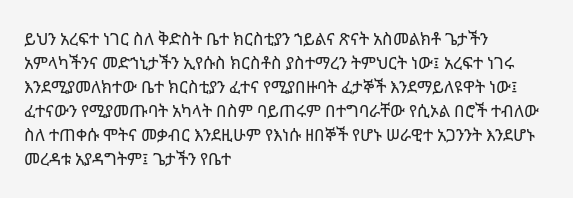ይህን አረፍተ ነገር ስለ ቅድስት ቤተ ክርስቲያን ኀይልና ጽናት አስመልክቶ ጌታችን አምላካችንና መድኀኒታችን ኢየሱስ ክርስቶስ ያስተማረን ትምህርት ነው፤ አረፍተ ነገሩ እንደሚያመለክተው ቤተ ክርስቲያን ፈተና የሚያበዙባት ፈታኞች እንደማይለዩዋት ነው፤ ፈተናውን የሚያመጡባት አካላት በስም ባይጠሩም በተግባራቸው የሲኦል በሮች ተብለው ስለ ተጠቀሱ ሞትና መቃብር እንደዚሁም የእነሱ ዘበኞች የሆኑ ሠራዊተ አጋንንት እንደሆኑ መረዳቱ አያዳግትም፤ ጌታችን የቤተ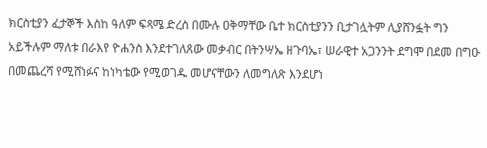ክርስቲያን ፈታኞች እስከ ዓለም ፍጻሜ ድረስ በሙሉ ዐቅማቸው ቤተ ክርስቲያንን ቢታገሏትም ሊያሸንፏት ግን አይችሉም ማለቱ በራእየ ዮሐንስ እንደተገለጸው መቃብር በትንሣኤ ዘጉባኤ፣ ሠራዊተ አጋንንት ደግሞ በደመ በግዑ በመጨረሻ የሚሸነፉና ከነካቴው የሚወገዱ መሆናቸውን ለመግለጽ እንደሆነ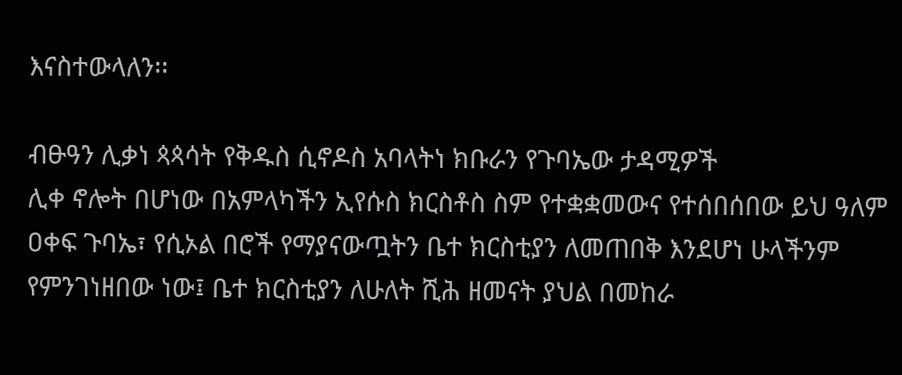እናስተውላለን፡፡

ብፁዓን ሊቃነ ጳጳሳት የቅዱስ ሲኖዶስ አባላትነ ክቡራን የጉባኤው ታዳሚዎች
ሊቀ ኖሎት በሆነው በአምላካችን ኢየሱስ ክርስቶስ ስም የተቋቋመውና የተሰበሰበው ይህ ዓለም ዐቀፍ ጉባኤ፣ የሲኦል በሮች የማያናውጧትን ቤተ ክርስቲያን ለመጠበቅ እንደሆነ ሁላችንም የምንገነዘበው ነው፤ ቤተ ክርስቲያን ለሁለት ሺሕ ዘመናት ያህል በመከራ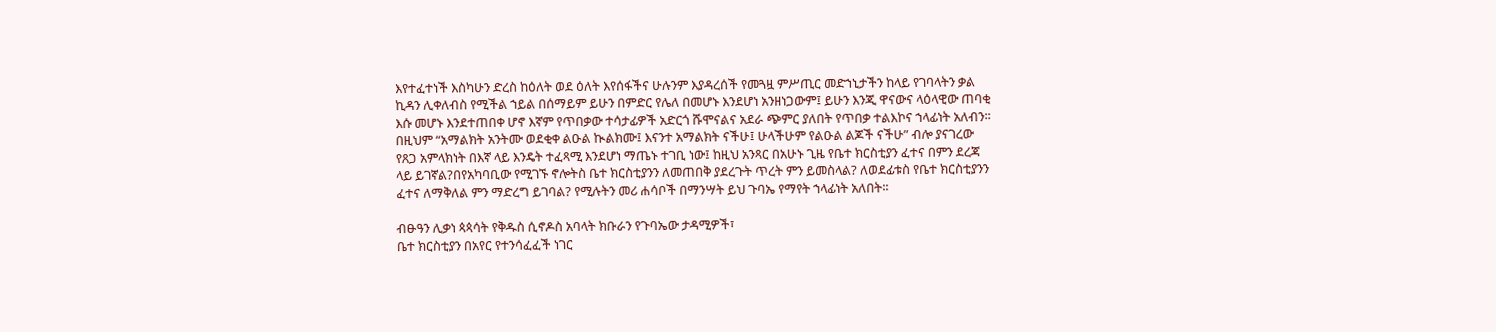እየተፈተነች እስካሁን ድረስ ከዕለት ወደ ዕለት እየሰፋችና ሁሉንም እያዳረሰች የመጓዟ ምሥጢር መድኀኒታችን ከላይ የገባላትን ቃል ኪዳን ሊቀለብስ የሚችል ኀይል በሰማይም ይሁን በምድር የሌለ በመሆኑ እንደሆነ አንዘነጋውም፤ ይሁን እንጂ ዋናውና ላዕላዊው ጠባቂ እሱ መሆኑ እንደተጠበቀ ሆኖ እኛም የጥበቃው ተሳታፊዎች አድርጎ ሹሞናልና አደራ ጭምር ያለበት የጥበቃ ተልእኮና ኀላፊነት አለብን፡፡ በዚህም “አማልክት አንትሙ ወደቂቀ ልዑል ኲልክሙ፤ እናንተ አማልክት ናችሁ፤ ሁላችሁም የልዑል ልጆች ናችሁ” ብሎ ያናገረው የጸጋ አምላክነት በእኛ ላይ እንዴት ተፈጻሚ እንደሆነ ማጤኑ ተገቢ ነው፤ ከዚህ አንጻር በአሁኑ ጊዜ የቤተ ክርስቲያን ፈተና በምን ደረጃ ላይ ይገኛል?በየአካባቢው የሚገኙ ኖሎትስ ቤተ ክርስቲያንን ለመጠበቅ ያደረጉት ጥረት ምን ይመስላል? ለወደፊቱስ የቤተ ክርስቲያንን ፈተና ለማቅለል ምን ማድረግ ይገባል? የሚሉትን መሪ ሐሳቦች በማንሣት ይህ ጉባኤ የማየት ኀላፊነት አለበት፡፡

ብፁዓን ሊቃነ ጳጳሳት የቅዱስ ሲኖዶስ አባላት ክቡራን የጉባኤው ታዳሚዎች፣
ቤተ ክርስቲያን በአየር የተንሳፈፈች ነገር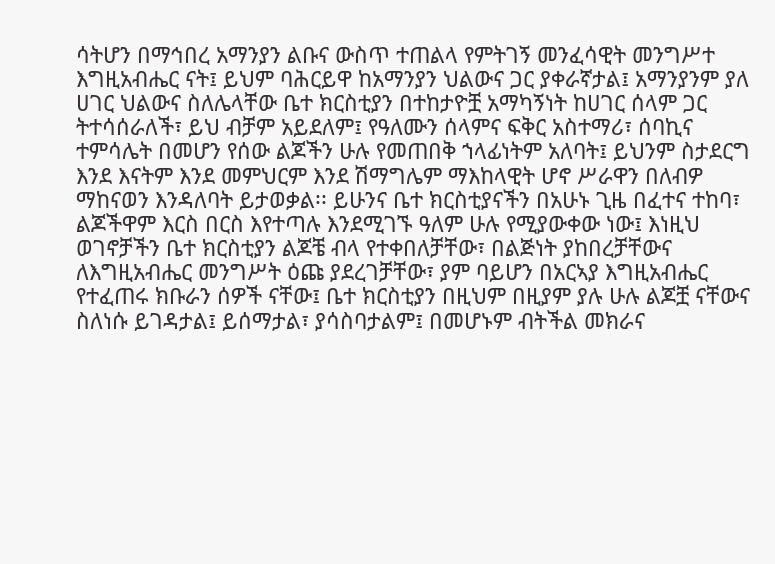ሳትሆን በማኅበረ አማንያን ልቡና ውስጥ ተጠልላ የምትገኝ መንፈሳዊት መንግሥተ እግዚአብሔር ናት፤ ይህም ባሕርይዋ ከአማንያን ህልውና ጋር ያቀራኛታል፤ አማንያንም ያለ ሀገር ህልውና ስለሌላቸው ቤተ ክርስቲያን በተከታዮቿ አማካኝነት ከሀገር ሰላም ጋር ትተሳሰራለች፣ ይህ ብቻም አይደለም፤ የዓለሙን ሰላምና ፍቅር አስተማሪ፣ ሰባኪና ተምሳሌት በመሆን የሰው ልጆችን ሁሉ የመጠበቅ ኀላፊነትም አለባት፤ ይህንም ስታደርግ እንደ እናትም እንደ መምህርም እንደ ሽማግሌም ማእከላዊት ሆኖ ሥራዋን በለብዎ ማከናወን እንዳለባት ይታወቃል፡፡ ይሁንና ቤተ ክርስቲያናችን በአሁኑ ጊዜ በፈተና ተከባ፣ ልጆችዋም እርስ በርስ እየተጣሉ እንደሚገኙ ዓለም ሁሉ የሚያውቀው ነው፤ እነዚህ ወገኖቻችን ቤተ ክርስቲያን ልጆቼ ብላ የተቀበለቻቸው፣ በልጅነት ያከበረቻቸውና ለእግዚአብሔር መንግሥት ዕጩ ያደረገቻቸው፣ ያም ባይሆን በአርኣያ እግዚአብሔር የተፈጠሩ ክቡራን ሰዎች ናቸው፤ ቤተ ክርስቲያን በዚህም በዚያም ያሉ ሁሉ ልጆቿ ናቸውና ስለነሱ ይገዳታል፤ ይሰማታል፣ ያሳስባታልም፤ በመሆኑም ብትችል መክራና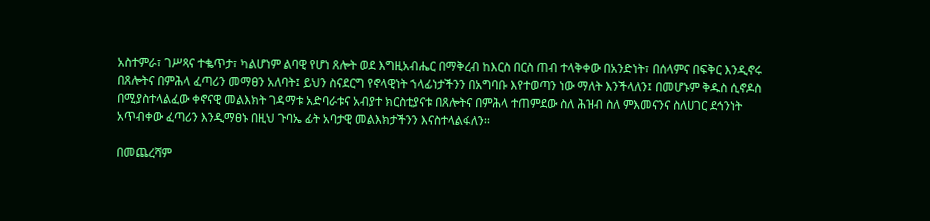አስተምራ፣ ገሥጻና ተቈጥታ፣ ካልሆነም ልባዊ የሆነ ጸሎት ወደ እግዚአብሔር በማቅረብ ከእርስ በርስ ጠብ ተላቅቀው በአንድነት፣ በሰላምና በፍቅር እንዲኖሩ በጸሎትና በምሕላ ፈጣሪን መማፀን አለባት፤ ይህን ስናደርግ የኖላዊነት ኀላፊነታችንን በአግባቡ እየተወጣን ነው ማለት እንችላለን፤ በመሆኑም ቅዱስ ሲኖዶስ በሚያስተላልፈው ቀኖናዊ መልእክት ገዳማቱ አድባራቱና አብያተ ክርስቲያናቱ በጸሎትና በምሕላ ተጠምደው ስለ ሕዝብ ስለ ምእመናንና ስለሀገር ደኅንነት አጥብቀው ፈጣሪን እንዲማፀኑ በዚህ ጉባኤ ፊት አባታዊ መልእክታችንን እናስተላልፋለን፡፡

በመጨረሻም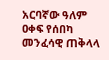አርባኛው ዓለም ዐቀፍ የሰበካ መንፈሳዊ ጠቅላላ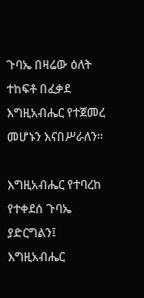ጉባኤ በዛሬው ዕለት ተከፍቶ በፈቃደ እግዚአብሔር የተጀመረ መሆኑን እናበሥራለን፡፡

እግዚአብሔር የተባረከ የተቀደሰ ጉባኤ ያድርግልን፤
እግዚአብሔር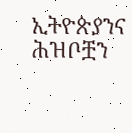ኢትዮጵያንና ሕዝቦቿን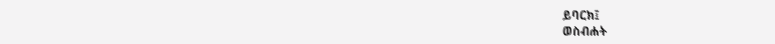ይባርክ፤
ወስብሐት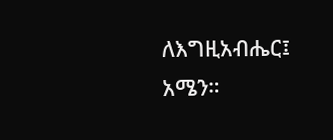ለእግዚአብሔር፤ አሜን።